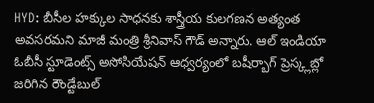HYD: బీసీల హక్కుల సాధనకు శాస్త్రీయ కులగణన అత్యంత అవసరమని మాజీ మంత్రి శ్రీనివాస్ గౌడ్ అన్నారు. ఆల్ ఇండియా ఓబీసీ స్టూడెంట్స్ అసోసియేషన్ ఆధ్వర్యంలో బషీర్బాగ్ ప్రెస్క్లబ్లో జరిగిన రౌండ్టేబుల్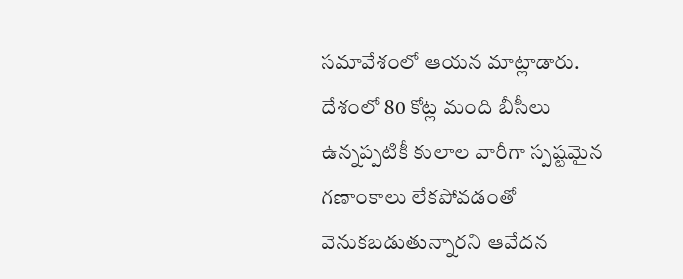సమావేశంలో ఆయన మాట్లాడారు. దేశంలో 80 కోట్ల మంది బీసీలు ఉన్నప్పటికీ కులాల వారీగా స్పష్టమైన గణాంకాలు లేకపోవడంతో వెనుకబడుతున్నారని ఆవేదన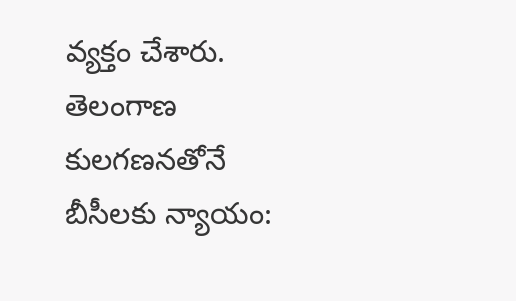వ్యక్తం చేశారు.
తెలంగాణ
కులగణనతోనే బీసీలకు న్యాయం: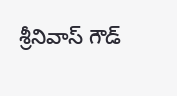శ్రీనివాస్ గౌడ్